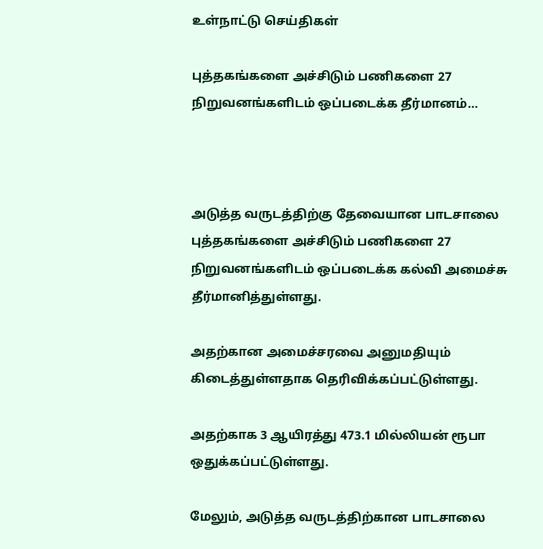உள்நாட்டு செய்திகள்

புத்தகங்களை அச்சிடும் பணிகளை 27 நிறுவனங்களிடம் ஒப்படைக்க தீர்மானம்…



அடுத்த வருடத்திற்கு தேவையான பாடசாலை புத்தகங்களை அச்சிடும் பணிகளை 27 நிறுவனங்களிடம் ஒப்படைக்க கல்வி அமைச்சு தீர்மானித்துள்ளது.

அதற்கான அமைச்சரவை அனுமதியும் கிடைத்துள்ளதாக தெரிவிக்கப்பட்டுள்ளது.

அதற்காக 3 ஆயிரத்து 473.1 மில்லியன் ரூபா ஒதுக்கப்பட்டுள்ளது.

மேலும், அடுத்த வருடத்திற்கான பாடசாலை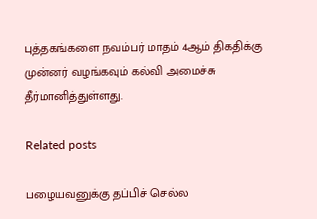புத்தகங்களை நவம்பர் மாதம் 4ஆம் திகதிக்கு முன்னர் வழங்கவும் கல்வி அமைச்சு தீர்மானித்துள்ளது.

Related posts

பழையவனுக்கு தப்பிச் செல்ல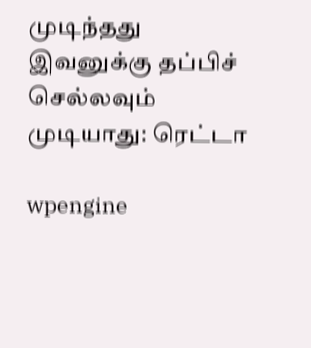முடிந்தது இவனுக்கு தப்பிச் செல்லவும் முடியாது: ரெட்டா

wpengine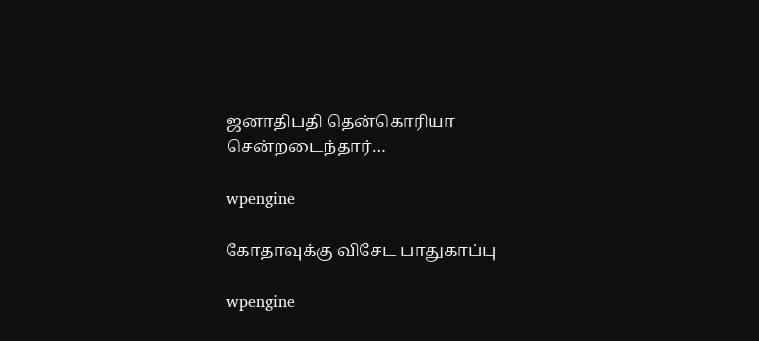ஜனாதிபதி தென்கொரியா சென்றடைந்தார்…

wpengine

கோதாவுக்கு விசேட பாதுகாப்பு

wpengine